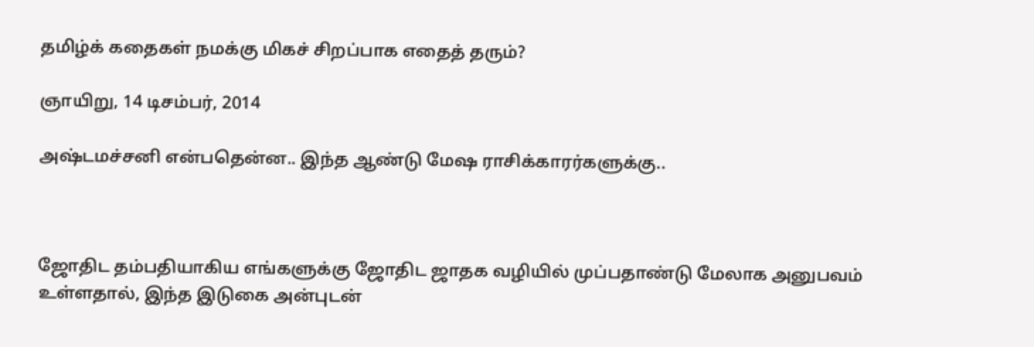தமிழ்க் கதைகள் நமக்கு மிகச் சிறப்பாக எதைத் தரும்?

ஞாயிறு, 14 டிசம்பர், 2014

அஷ்டமச்சனி என்பதென்ன.. இந்த ஆண்டு மேஷ ராசிக்காரர்களுக்கு..



ஜோதிட தம்பதியாகிய எங்களுக்கு ஜோதிட ஜாதக வழியில் முப்பதாண்டு மேலாக அனுபவம் உள்ளதால், இந்த இடுகை அன்புடன்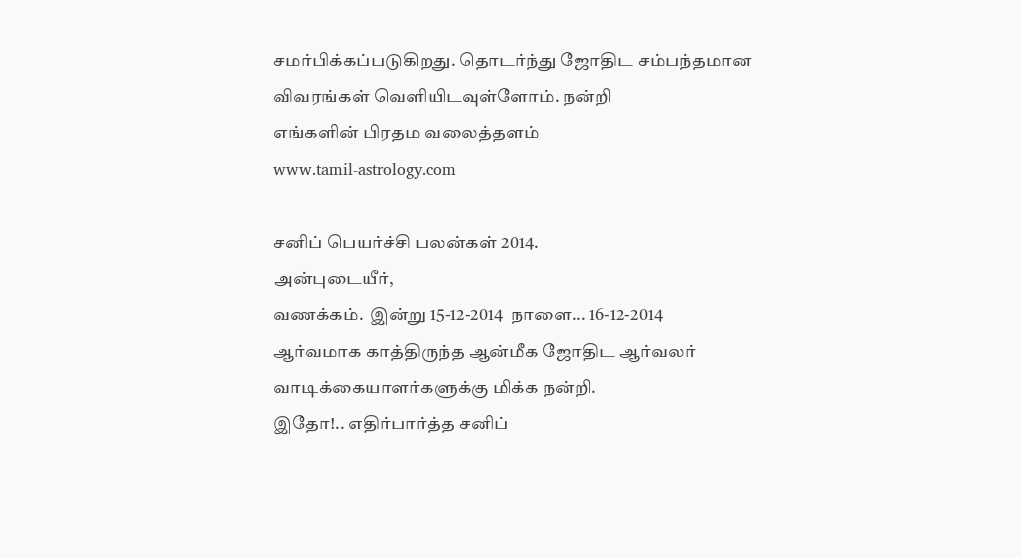சமர்பிக்கப்படுகிறது. தொடர்ந்து ஜோதிட சம்பந்தமான விவரங்கள் வெளியிடவுள்ளோம். நன்றி
எங்களின் பிரதம வலைத்தளம்
www.tamil-astrology.com

சனிப் பெயர்ச்சி பலன்கள் 2014.
அன்புடையீர்,
வணக்கம்.  இன்று 15-12-2014  நாளை... 16-12-2014
ஆர்வமாக காத்திருந்த ஆன்மீக ஜோதிட ஆர்வலர் வாடிக்கையாளர்களுக்கு மிக்க நன்றி.
இதோ!.. எதிர்பார்த்த சனிப்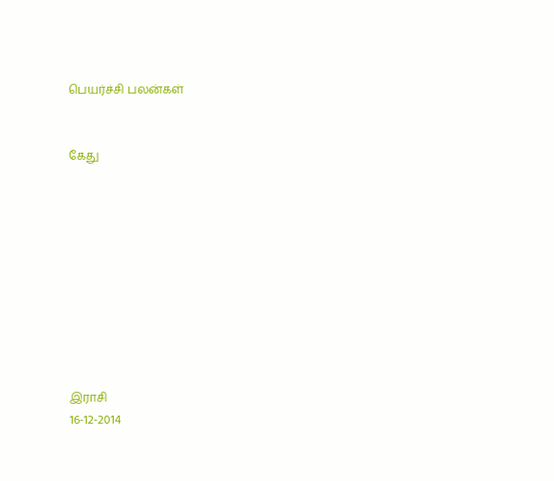பெயர்ச்சி பலன்கள்


கேது










இராசி
16-12-2014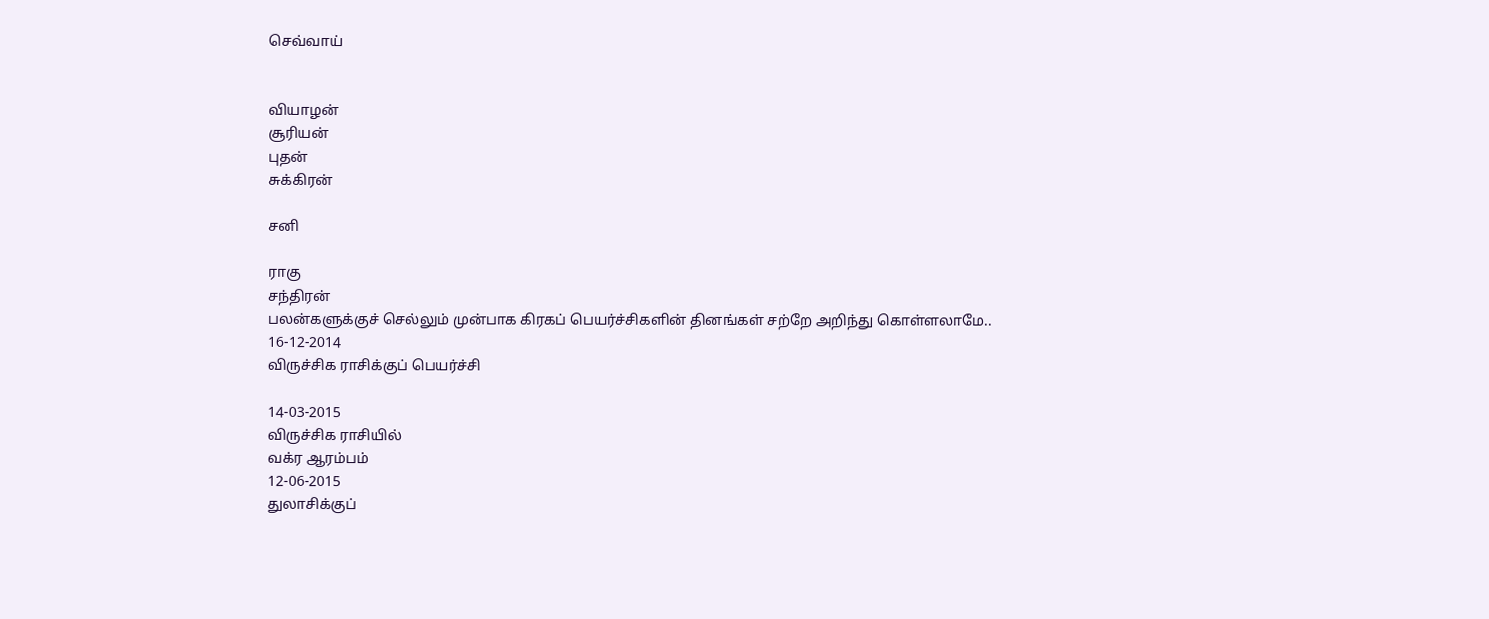செவ்வாய்


வியாழன்
சூரியன்
புதன்
சுக்கிரன்

சனி

ராகு
சந்திரன்
பலன்களுக்குச் செல்லும் முன்பாக கிரகப் பெயர்ச்சிகளின் தினங்கள் சற்றே அறிந்து கொள்ளலாமே..
16-12-2014
விருச்சிக ராசிக்குப் பெயர்ச்சி

14-03-2015
விருச்சிக ராசியில்
வக்ர ஆரம்பம்
12-06-2015
துலாசிக்குப்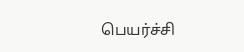பெயர்ச்சி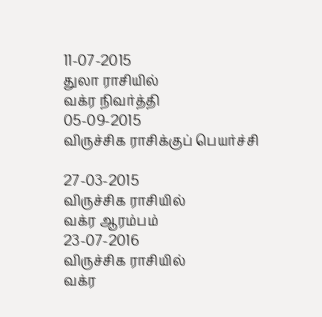11-07-2015
துலா ராசியில்
வக்ர நிவர்த்தி
05-09-2015
விருச்சிக ராசிக்குப் பெயர்ச்சி

27-03-2015
விருச்சிக ராசியில்
வக்ர ஆரம்பம்
23-07-2016
விருச்சிக ராசியில்
வக்ர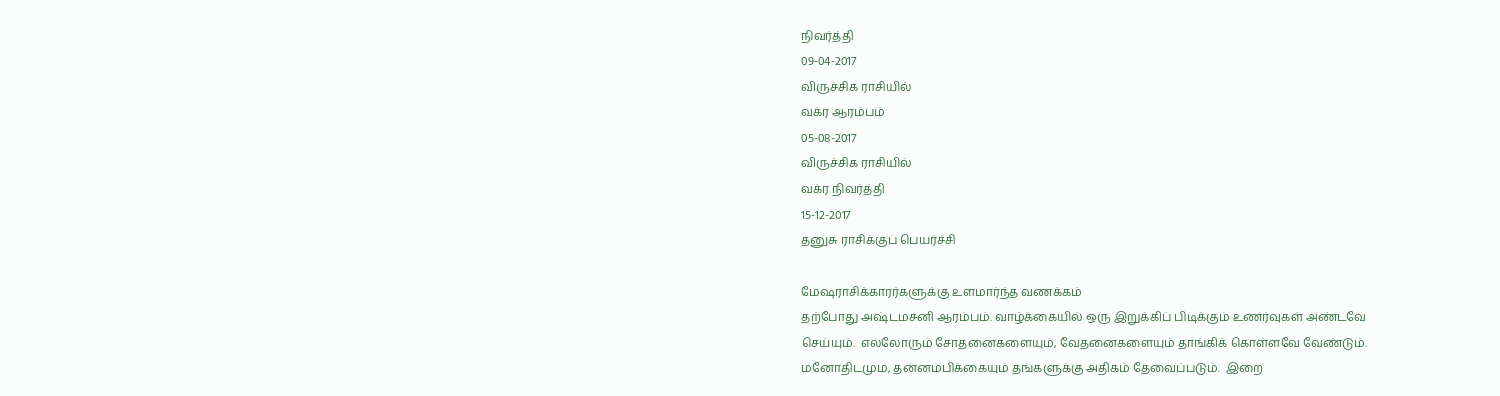நிவர்த்தி
09-04-2017
விருச்சிக ராசியில்
வக்ர ஆரம்பம்
05-08-2017
விருச்சிக ராசியில்
வக்ர நிவர்த்தி
15-12-2017
தனுசு ராசிக்குப் பெயர்ச்சி

மேஷராசிக்காரர்களுக்கு உளமார்ந்த வணக்கம்
தற்போது அஷ்டமசனி ஆரம்பம். வாழ்க்கையில் ஒரு இறுக்கிப் பிடிக்கும் உணர்வுகள் அண்டவே செய்யும்.  எல்லோரும் சோதனைகளையும், வேதனைகளையும் தாங்கிக் கொள்ளவே வேண்டும்.  மனோதிடமும, தன்னம்பிக்கையும் தங்களுக்கு அதிகம் தேவைப்படும்.  இறை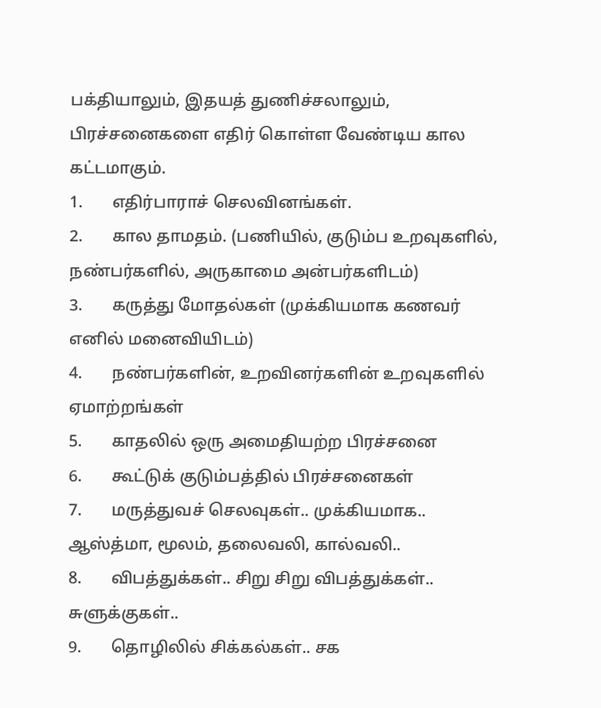பக்தியாலும், இதயத் துணிச்சலாலும், பிரச்சனைகளை எதிர் கொள்ள வேண்டிய கால கட்டமாகும்.
1.       எதிர்பாராச் செலவினங்கள்.
2.       கால தாமதம். (பணியில், குடும்ப உறவுகளில், நண்பர்களில், அருகாமை அன்பர்களிடம்)
3.       கருத்து மோதல்கள் (முக்கியமாக கணவர் எனில் மனைவியிடம்)
4.       நண்பர்களின், உறவினர்களின் உறவுகளில் ஏமாற்றங்கள்
5.       காதலில் ஒரு அமைதியற்ற பிரச்சனை
6.       கூட்டுக் குடும்பத்தில் பிரச்சனைகள்
7.       மருத்துவச் செலவுகள்.. முக்கியமாக.. ஆஸ்த்மா, மூலம், தலைவலி, கால்வலி..
8.       விபத்துக்கள்.. சிறு சிறு விபத்துக்கள்.. சுளுக்குகள்..
9.       தொழிலில் சிக்கல்கள்.. சக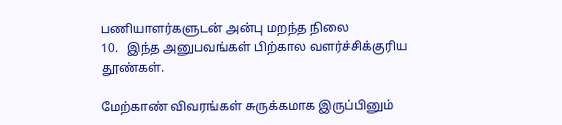பணியாளர்களுடன் அன்பு மறந்த நிலை
10.   இந்த அனுபவங்கள் பிற்கால வளர்ச்சிக்குரிய தூண்கள்.

மேற்காண் விவரங்கள் சுருக்கமாக இருப்பினும்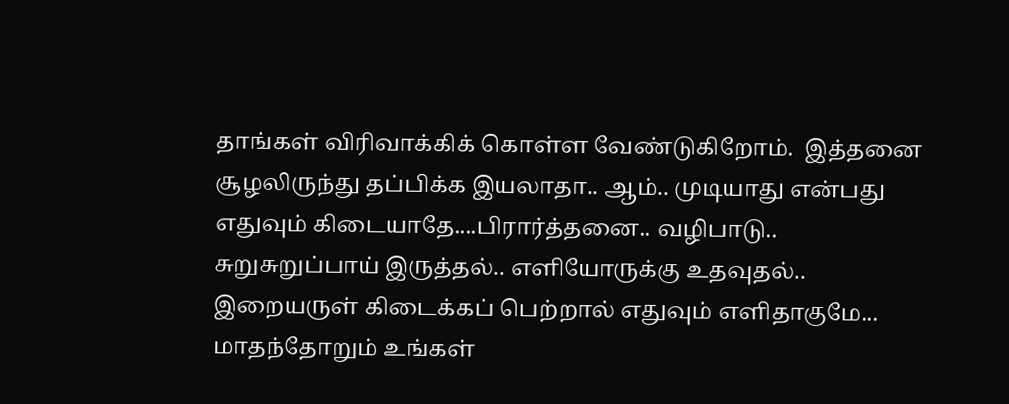தாங்கள் விரிவாக்கிக் கொள்ள வேண்டுகிறோம்.  இத்தனை சூழலிருந்து தப்பிக்க இயலாதா.. ஆம்.. முடியாது என்பது எதுவும் கிடையாதே....பிரார்த்தனை.. வழிபாடு.. சுறுசுறுப்பாய் இருத்தல்.. எளியோருக்கு உதவுதல்.. இறையருள் கிடைக்கப் பெற்றால் எதுவும் எளிதாகுமே...
மாதந்தோறும் உங்கள்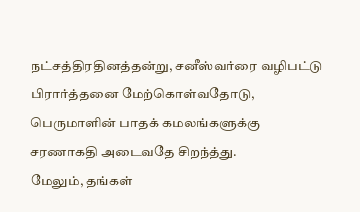நட்சத்திரதினத்தன்று, சனீஸ்வர்ரை வழிபட்டு பிரார்த்தனை மேற்கொள்வதோடு, பெருமாளின் பாதக் கமலங்களுக்கு சரணாகதி அடைவதே சிறந்த்து.
மேலும், தங்கள்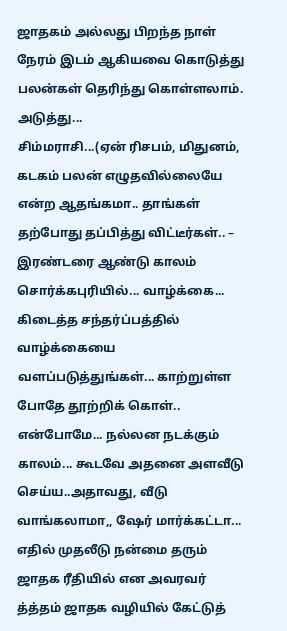ஜாதகம் அல்லது பிறந்த நாள் நேரம் இடம் ஆகியவை கொடுத்து பலன்கள் தெரிந்து கொள்ளலாம்.
அடுத்து...
சிம்மராசி...(ஏன் ரிசபம், மிதுனம், கடகம் பலன் எழுதவில்லையே என்ற ஆதங்கமா.. தாங்கள் தற்போது தப்பித்து விட்டீர்கள்.. – இரண்டரை ஆண்டு காலம் சொர்க்கபுரியில்... வாழ்க்கை... கிடைத்த சந்தர்ப்பத்தில் வாழ்க்கையை வளப்படுத்துங்கள்... காற்றுள்ள போதே தூற்றிக் கொள்.. என்போமே... நல்லன நடக்கும் காலம்... கூடவே அதனை அளவீடு செய்ய..அதாவது, வீடு வாங்கலாமா,, ஷேர் மார்க்கட்டா... எதில் முதலீடு நன்மை தரும் ஜாதக ரீதியில் என அவரவர் த்த்தம் ஜாதக வழியில் கேட்டுத்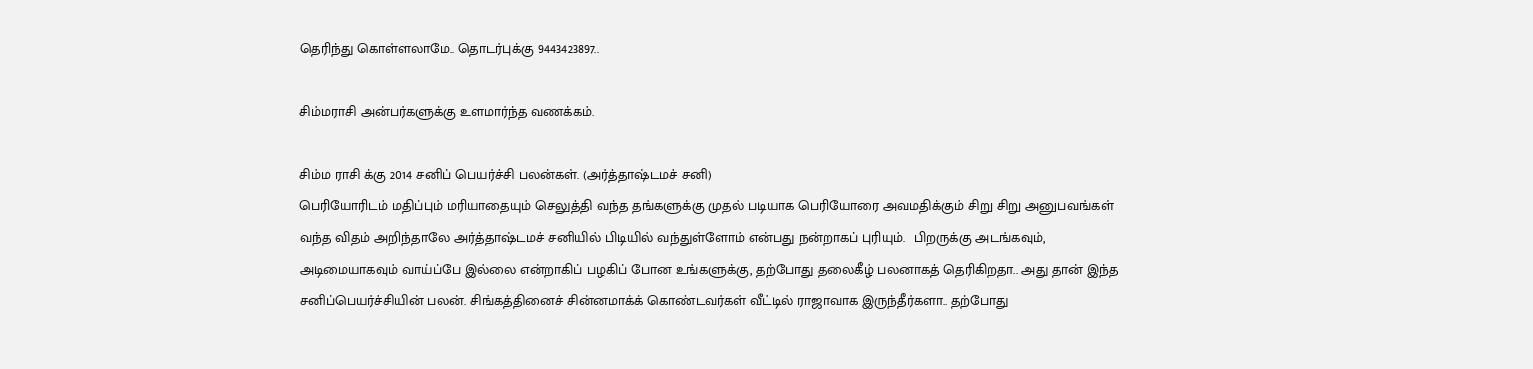தெரிந்து கொள்ளலாமே.. தொடர்புக்கு 9443423897..

சிம்மராசி அன்பர்களுக்கு உளமார்ந்த வணக்கம்.

சிம்ம ராசி க்கு 2014 சனிப் பெயர்ச்சி பலன்கள். (அர்த்தாஷ்டமச் சனி)
பெரியோரிடம் மதிப்பும் மரியாதையும் செலுத்தி வந்த தங்களுக்கு முதல் படியாக பெரியோரை அவமதிக்கும் சிறு சிறு அனுபவங்கள் வந்த விதம் அறிந்தாலே அர்த்தாஷ்டமச் சனியில் பிடியில் வந்துள்ளோம் என்பது நன்றாகப் புரியும்.  பிறருக்கு அடங்கவும், அடிமையாகவும் வாய்ப்பே இல்லை என்றாகிப் பழகிப் போன உங்களுக்கு, தற்போது தலைகீழ் பலனாகத் தெரிகிறதா.. அது தான் இந்த சனிப்பெயர்ச்சியின் பலன். சிங்கத்தினைச் சின்னமாக்க் கொண்டவர்கள் வீட்டில் ராஜாவாக இருந்தீர்களா.. தற்போது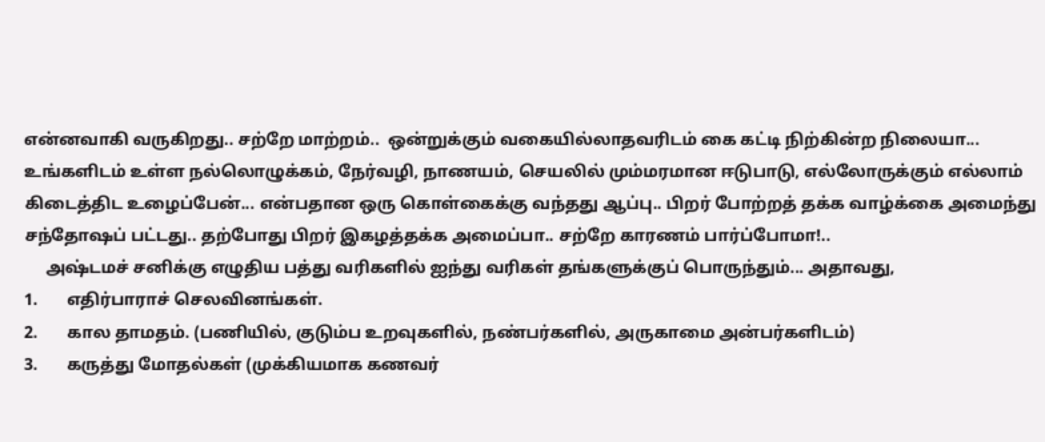என்னவாகி வருகிறது.. சற்றே மாற்றம்..  ஒன்றுக்கும் வகையில்லாதவரிடம் கை கட்டி நிற்கின்ற நிலையா...  உங்களிடம் உள்ள நல்லொழுக்கம், நேர்வழி, நாணயம், செயலில் மும்மரமான ஈடுபாடு, எல்லோருக்கும் எல்லாம் கிடைத்திட உழைப்பேன்... என்பதான ஒரு கொள்கைக்கு வந்தது ஆப்பு.. பிறர் போற்றத் தக்க வாழ்க்கை அமைந்து சந்தோஷப் பட்டது.. தற்போது பிறர் இகழத்தக்க அமைப்பா.. சற்றே காரணம் பார்ப்போமா!..
     அஷ்டமச் சனிக்கு எழுதிய பத்து வரிகளில் ஐந்து வரிகள் தங்களுக்குப் பொருந்தும்... அதாவது,
1.       எதிர்பாராச் செலவினங்கள்.
2.       கால தாமதம். (பணியில், குடும்ப உறவுகளில், நண்பர்களில், அருகாமை அன்பர்களிடம்)
3.       கருத்து மோதல்கள் (முக்கியமாக கணவர்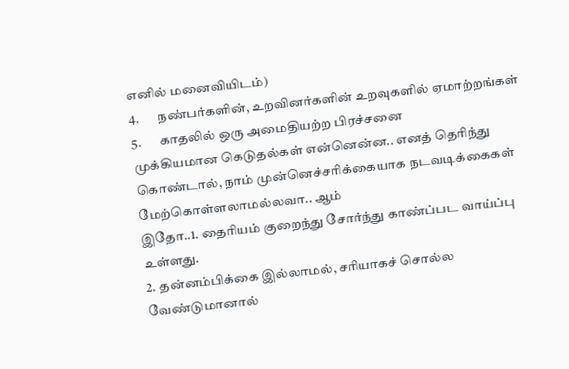எனில் மனைவியிடம்)
4.       நண்பர்களின், உறவினர்களின் உறவுகளில் ஏமாற்றங்கள்
5.       காதலில் ஒரு அமைதியற்ற பிரச்சனை
முக்கியமான கெடுதல்கள் என்னென்ன.. எனத் தெரிந்து கொண்டால், நாம் முன்னெச்சரிக்கையாக நடவடிக்கைகள் மேற்கொள்ளலாமல்லவா.. ஆம்
இதோ..1. தைரியம் குறைந்து சோர்ந்து காண்ப்பட வாய்ப்பு உள்ளது.
2. தன்னம்பிக்கை இல்லாமல், சரியாகச் சொல்ல வேண்டுமானால்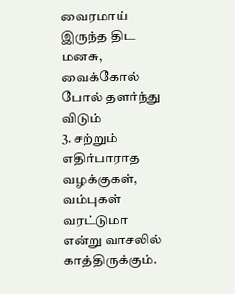வைரமாய் இருந்த திட மனசு, வைக்கோல் போல் தளர்ந்து விடும்
3. சற்றும் எதிர்பாராத வழக்குகள், வம்புகள் வரட்டுமா என்று வாசலில் காத்திருக்கும்.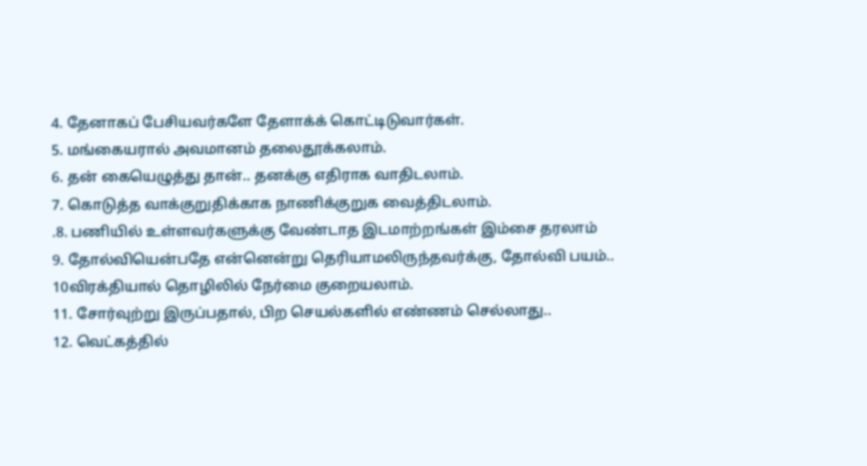4. தேனாகப் பேசியவர்களே தேளாக்க் கொட்டிடுவார்கள்.
5. மங்கையரால் அவமானம் தலைதூக்கலாம்.
6. தன் கையெழுத்து தான்.. தனக்கு எதிராக வாதிடலாம்.
7. கொடுத்த வாக்குறுதிக்காக நாணிக்குறுக வைத்திடலாம்.
.8. பணியில் உள்ளவர்களுக்கு வேண்டாத இடமாற்றங்கள் இம்சை தரலாம்
9. தோல்வியென்பதே என்னென்று தெரியாமலிருந்தவர்க்கு, தோல்வி பயம்..
10விரக்தியால் தொழிலில் நேர்மை குறையலாம்.
11. சோர்வுற்று இருப்பதால், பிற செயல்களில் எண்ணம் செல்லாது..
12. வெட்கத்தில்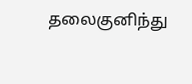தலைகுனிந்து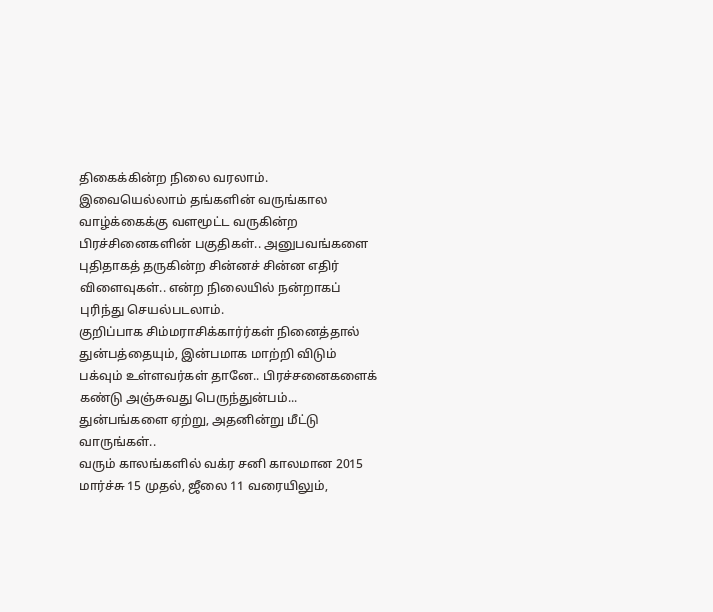திகைக்கின்ற நிலை வரலாம்.
இவையெல்லாம் தங்களின் வருங்கால வாழ்க்கைக்கு வளமூட்ட வருகின்ற பிரச்சினைகளின் பகுதிகள்.. அனுபவங்களை புதிதாகத் தருகின்ற சின்னச் சின்ன எதிர் விளைவுகள்.. என்ற நிலையில் நன்றாகப் புரிந்து செயல்படலாம்.
குறிப்பாக சிம்மராசிக்கார்ர்கள் நினைத்தால் துன்பத்தையும், இன்பமாக மாற்றி விடும் பக்வும் உள்ளவர்கள் தானே.. பிரச்சனைகளைக் கண்டு அஞ்சுவது பெருந்துன்பம்... துன்பங்களை ஏற்று, அதனின்று மீட்டு வாருங்கள்..
வரும் காலங்களில் வக்ர சனி காலமான 2015 மார்ச்சு 15 முதல், ஜீலை 11 வரையிலும்,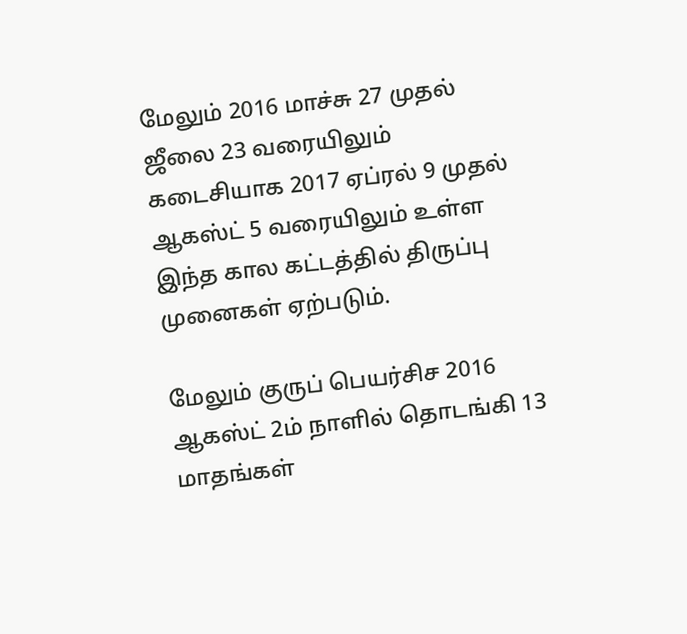மேலும் 2016 மாச்சு 27 முதல் ஜீலை 23 வரையிலும் கடைசியாக 2017 ஏப்ரல் 9 முதல் ஆகஸ்ட் 5 வரையிலும் உள்ள இந்த கால கட்டத்தில் திருப்பு முனைகள் ஏற்படும்.

மேலும் குருப் பெயர்சிச 2016 ஆகஸ்ட் 2ம் நாளில் தொடங்கி 13 மாதங்கள்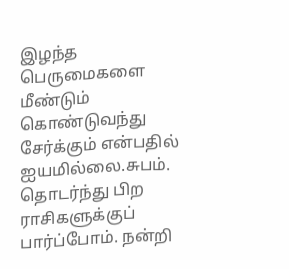இழந்த பெருமைகளை மீண்டும் கொண்டுவந்து சேர்க்கும் என்பதில் ஐயமில்லை.சுபம்.
தொடர்ந்து பிற ராசிகளுக்குப் பார்ப்போம். நன்றி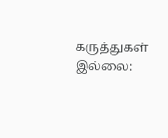கருத்துகள் இல்லை: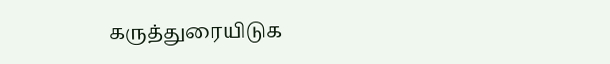கருத்துரையிடுக